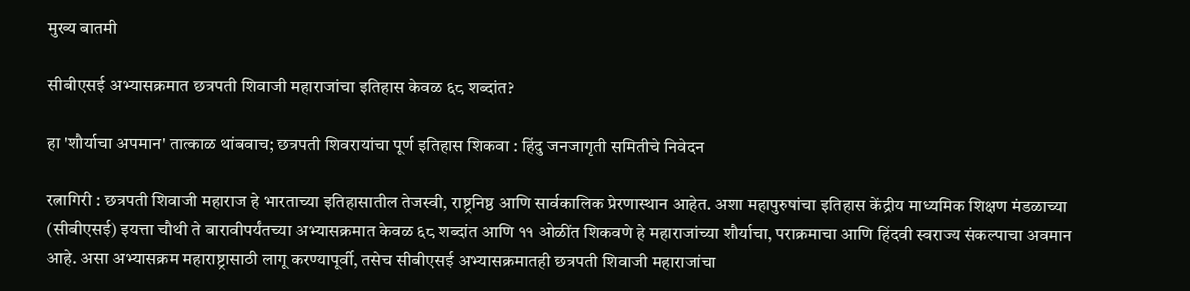मुख्य बातमी

सीबीएसई अभ्यासक्रमात छत्रपती शिवाजी महाराजांचा इतिहास केवळ ६८ शब्दांत?

हा 'शौर्याचा अपमान' तात्काळ थांबवाच; छत्रपती शिवरायांचा पूर्ण इतिहास शिकवा : हिंदु जनजागृती समितीचे निवेदन

रत्नागिरी : छत्रपती शिवाजी महाराज हे भारताच्या इतिहासातील तेजस्वी, राष्ट्रनिष्ठ आणि सार्वकालिक प्रेरणास्थान आहेत. अशा महापुरुषांचा इतिहास केंद्रीय माध्यमिक शिक्षण मंडळाच्या (सीबीएसई) इयत्ता चौथी ते बारावीपर्यंतच्या अभ्यासक्रमात केवळ ६८ शब्दांत आणि ११ ओळींत शिकवणे हे महाराजांच्या शौर्याचा, पराक्रमाचा आणि हिंदवी स्वराज्य संकल्पाचा अवमान आहे. असा अभ्यासक्रम महाराष्ट्रासाठी लागू करण्यापूर्वी, तसेच सीबीएसई अभ्यासक्रमातही छत्रपती शिवाजी महाराजांचा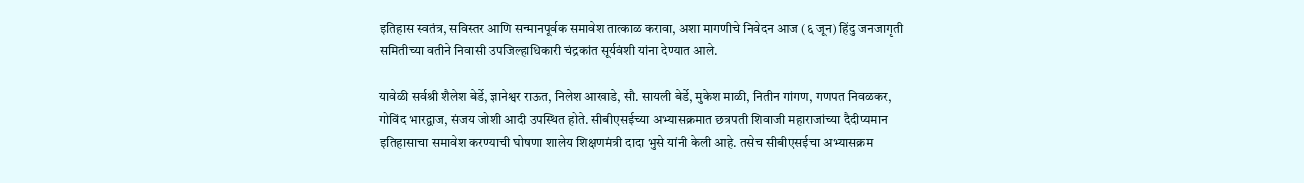इतिहास स्वतंत्र, सविस्तर आणि सन्मानपूर्वक समावेश तात्काळ करावा, अशा मागणीचे निवेदन आज (६ जून) हिंदु जनजागृती समितीच्या वतीने निवासी उपजिल्हाधिकारी चंद्रकांत सूर्यवंशी यांना देण्यात आले.

यावेळी सर्वश्री शैलेश बेर्डे, ज्ञानेश्वर राऊत, निलेश आखाडे, सौ. सायली बेर्डे, मुकेश माळी, नितीन गांगण, गणपत निवळकर, गोविंद भारद्वाज, संजय जोशी आदी उपस्थित होते. सीबीएसईच्या अभ्यासक्रमात छत्रपती शिवाजी महाराजांच्या दैदीप्यमान इतिहासाचा समावेश करण्याची घोषणा शालेय शिक्षणमंत्री दादा भुसे यांनी केली आहे. तसेच सीबीएसईचा अभ्यासक्रम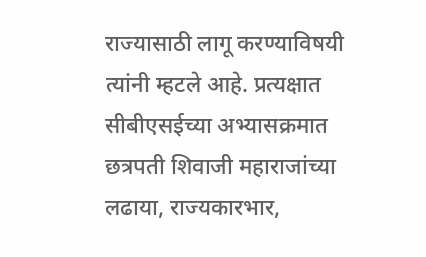राज्यासाठी लागू करण्याविषयी त्यांनी म्हटले आहे. प्रत्यक्षात सीबीएसईच्या अभ्यासक्रमात छत्रपती शिवाजी महाराजांच्या लढाया, राज्यकारभार,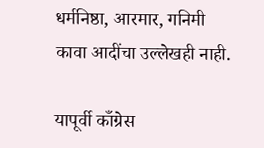धर्मनिष्ठा, आरमार, गनिमी कावा आदींचा उल्लेखही नाही.

यापूर्वी काँग्रेस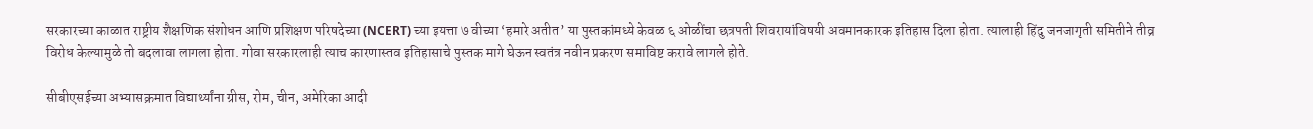सरकारच्या काळात राष्ट्रीय शैक्षणिक संशोधन आणि प्रशिक्षण परिषदेच्या (NCERT) च्या इयत्ता ७ वीच्या ‘हमारे अतीत’ या पुस्तकांमध्ये केवळ ६ ओळींचा छत्रपती शिवरायांविषयी अवमानकारक इतिहास दिला होता. त्यालाही हिंदु जनजागृती समितीने तीव्र विरोध केल्यामुळे तो बदलावा लागला होता. गोवा सरकारलाही त्याच कारणास्तव इतिहासाचे पुस्तक मागे घेऊन स्वतंत्र नवीन प्रकरण समाविष्ट करावे लागले होते.

सीबीएसईच्या अभ्यासक्रमात विद्यार्थ्यांना ग्रीस, रोम, चीन, अमेरिका आदी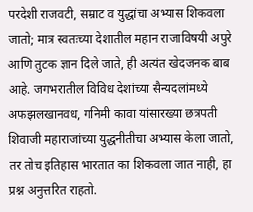परदेशी राजवटी, सम्राट व युद्धांचा अभ्यास शिकवला जातो; मात्र स्वतःच्या देशातील महान राजाविषयी अपुरे आणि तुटक ज्ञान दिले जाते, ही अत्यंत खेदजनक बाब आहे. जगभरातील विविध देशांच्या सैन्यदलांमध्ये अफझलखानवध, गनिमी कावा यांसारख्या छत्रपती शिवाजी महाराजांच्या युद्धनीतीचा अभ्यास केला जातो, तर तोच इतिहास भारतात का शिकवला जात नाही, हा प्रश्न अनुत्तरित राहतो.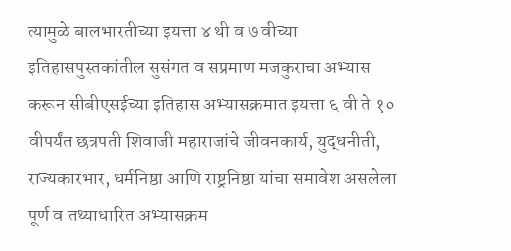त्यामुळे बालभारतीच्या इयत्ता ४ थी व ७ वीच्या इतिहासपुस्तकांतील सुसंगत व सप्रमाण मजकुराचा अभ्यास करून सीबीएसईच्या इतिहास अभ्यासक्रमात इयत्ता ६ वी ते १० वीपर्यंत छत्रपती शिवाजी महाराजांचे जीवनकार्य, युद्धनीती, राज्यकारभार, धर्मनिष्ठा आणि राष्ट्रनिष्ठा यांचा समावेश असलेला पूर्ण व तथ्याधारित अभ्यासक्रम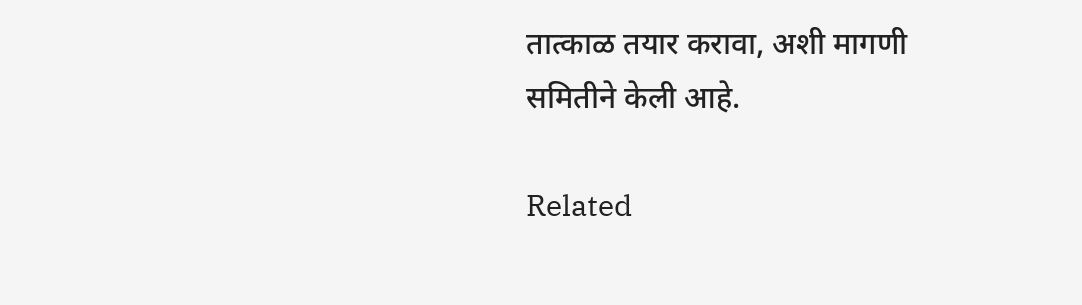तात्काळ तयार करावा, अशी मागणी समितीने केली आहे.

Related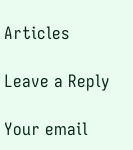Articles

Leave a Reply

Your email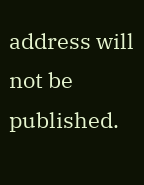address will not be published.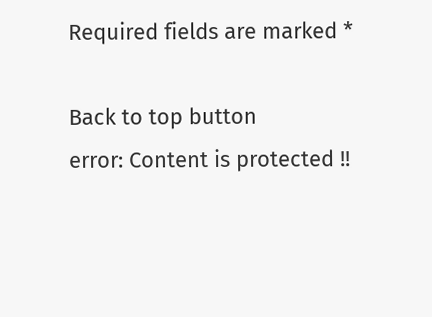Required fields are marked *

Back to top button
error: Content is protected !!